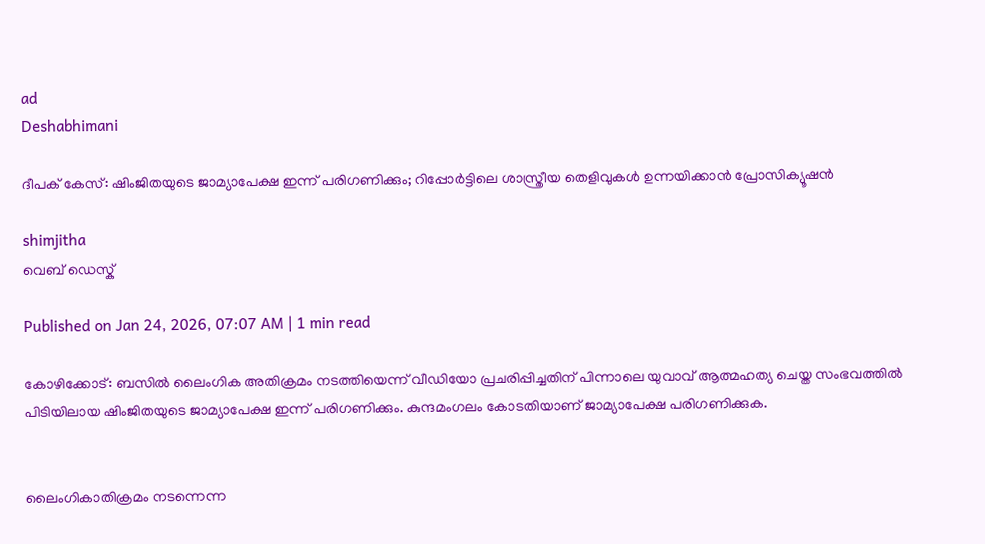ad
Deshabhimani

ദീപക് കേസ്: ഷിംജിതയുടെ ജാമ്യാപേക്ഷ ഇന്ന് പരിഗണിക്കും; റിപ്പോർട്ടിലെ ശാസ്ത്രീയ തെളിവുകൾ ഉന്നയിക്കാൻ പ്രോസിക്യൂഷൻ

shimjitha
വെബ് ഡെസ്ക്

Published on Jan 24, 2026, 07:07 AM | 1 min read

കോഴിക്കോട്: ബസിൽ ലൈംഗിക അതിക്രമം നടത്തിയെന്ന് വീഡിയോ പ്രചരിപ്പിച്ചതിന് പിന്നാലെ യുവാവ് ആത്മഹത്യ ചെയ്ത സംഭവത്തിൽ പിടിയിലായ ഷിംജിതയുടെ ജാമ്യാപേക്ഷ ഇന്ന് പരിഗണിക്കും. കുന്ദമംഗലം കോടതിയാണ് ജാമ്യാപേക്ഷ പരിഗണിക്കുക.


ലൈംഗികാതിക്രമം നടന്നെന്ന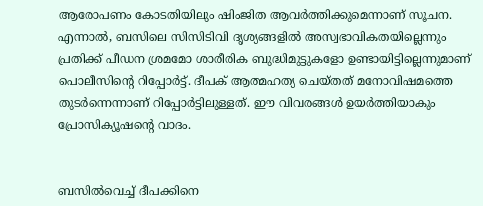ആരോപണം കോടതിയിലും ഷിംജിത ആവർത്തിക്കുമെന്നാണ് സൂചന. എന്നാൽ, ബസിലെ സിസിടിവി ദൃശ്യങ്ങളിൽ അസ്വഭാവികതയില്ലെന്നും പ്രതിക്ക് പീഡന ശ്രമമോ ശാരീരിക ബുദ്ധിമുട്ടുകളോ ഉണ്ടായിട്ടില്ലെന്നുമാണ് പൊലീസിൻ്റെ റിപ്പോർട്ട്. ദീപക് ആത്മഹത്യ ചെയ്തത് മനോവിഷമത്തെ തുടർന്നെന്നാണ് റിപ്പോർട്ടിലുള്ളത്. ഈ വിവരങ്ങൾ ഉയർത്തിയാകും പ്രോസിക്യൂഷൻ്റെ വാദം.


ബസിൽവെച്ച് ദീപക്കിനെ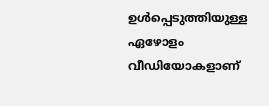ഉൾപ്പെടുത്തിയുള്ള ഏഴോളം വീഡിയോകളാണ്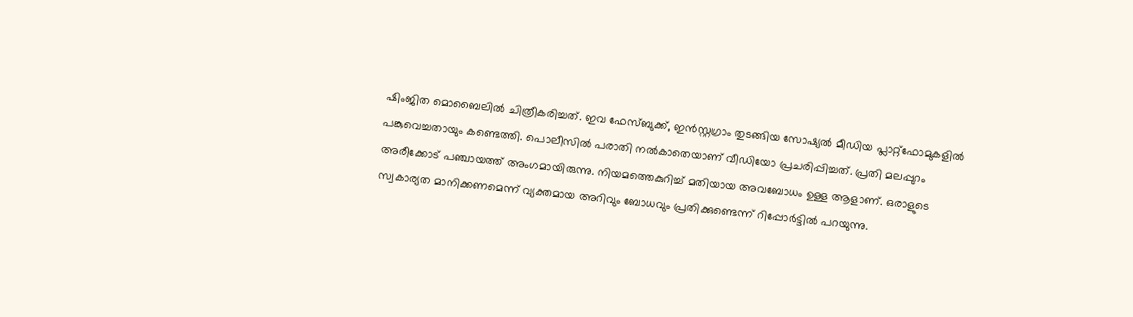ഷിംജിത മൊബൈലിൽ ചിത്രീകരിച്ചത്. ഇവ ഫേസ്ബുക്ക്, ഇൻസ്റ്റഗ്രാം തുടങ്ങിയ സോഷ്യൽ മീഡിയ പ്ലാറ്റ്‌ഫോമുകളിൽ പങ്കുവെച്ചതായും കണ്ടെത്തി. പൊലീസിൽ പരാതി നൽകാതെയാണ് വീഡിയോ പ്രചരിപ്പിച്ചത്. പ്രതി മലപ്പുറം അരീക്കോട് പഞ്ചായത്ത് അംഗമായിരുന്നു. നിയമത്തെകുറിച്ച് മതിയായ അവബോധം ഉള്ള ആളാണ്. ഒരാളുടെ സ്വകാര്യത മാനിക്കണമെന്ന് വ്യക്തമായ അറിവും ബോധവും പ്രതിക്കുണ്ടെന്ന് റിപ്പോർട്ടിൽ പറയുന്നു.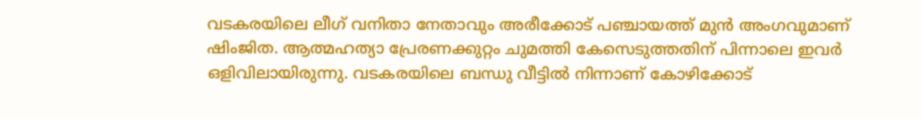വടകരയിലെ ലീഗ് വനിതാ നേതാവും അരീക്കോട് പഞ്ചായത്ത് മുൻ അംഗവുമാണ് ഷിംജിത. ആത്മഹത്യാ പ്രേരണക്കുറ്റം ചുമത്തി കേസെടുത്തതിന് പിന്നാലെ ഇവർ ഒളിവിലായിരുന്നു. വടകരയിലെ ബന്ധു വീട്ടിൽ നിന്നാണ് കോഴിക്കോട്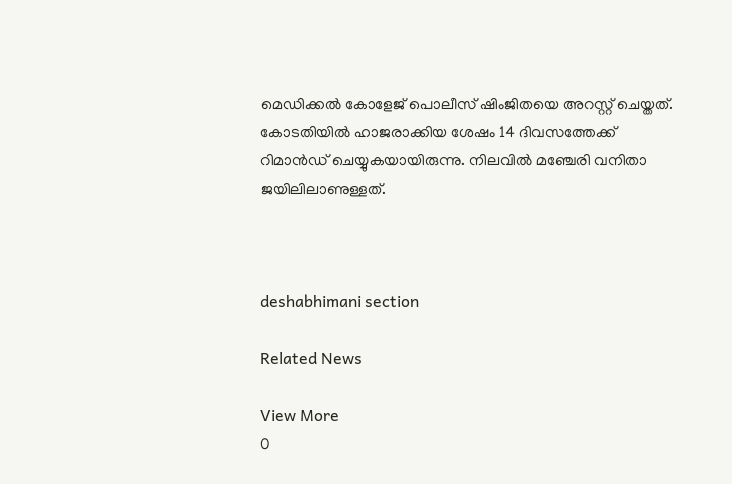മെഡിക്കൽ കോളേജ് പൊലീസ് ഷിംജിതയെ അറസ്റ്റ് ചെയ്തത്. കോടതിയിൽ ഹാജരാക്കിയ ശേഷം 14 ദിവസത്തേക്ക് റിമാൻഡ് ചെയ്യുകയായിരുന്നു. നിലവിൽ മഞ്ചേരി വനിതാ ജയിലിലാണുള്ളത്.



deshabhimani section

Related News

View More
0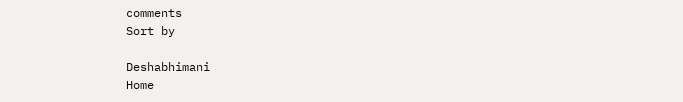comments
Sort by

Deshabhimani
Home